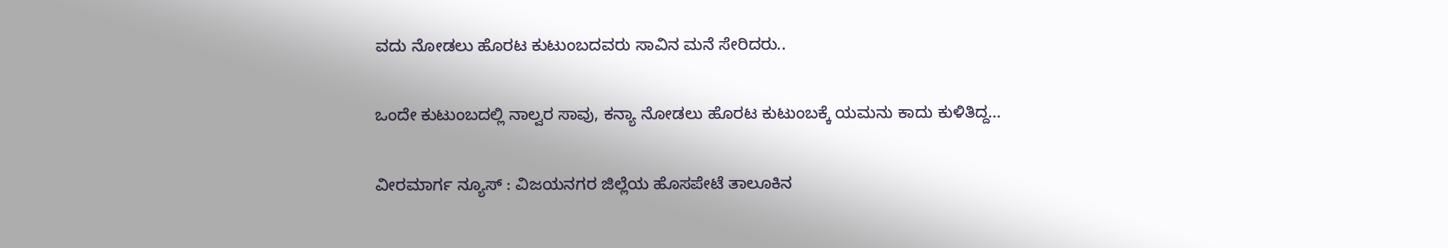ವದು ನೋಡಲು ಹೊರಟ ಕುಟುಂಬದವರು ಸಾವಿನ ಮನೆ ಸೇರಿದರು..

ಒಂದೇ ಕುಟುಂಬದಲ್ಲಿ ನಾಲ್ವರ ಸಾವು, ಕನ್ಯಾ ನೋಡಲು ಹೊರಟ ಕುಟುಂಬಕ್ಕೆ ಯಮನು ಕಾದು ಕುಳಿತಿದ್ದ…

ವೀರಮಾರ್ಗ ನ್ಯೂಸ್ : ವಿಜಯನಗರ ಜಿಲ್ಲೆಯ ಹೊಸಪೇಟೆ ತಾಲೂಕಿನ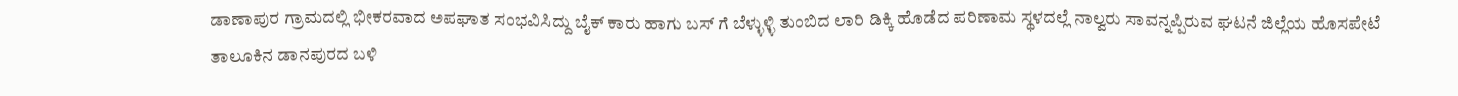ಡಾಣಾಪುರ ಗ್ರಾಮದಲ್ಲಿ ಭೀಕರವಾದ ಅಪಘಾತ ಸಂಭವಿಸಿದ್ದು ಬೈಕ್ ಕಾರು ಹಾಗು ಬಸ್ ಗೆ ಬೆಳ್ಳುಳ್ಳಿ ತುಂಬಿದ ಲಾರಿ ಡಿಕ್ಕಿ ಹೊಡೆದ ಪರಿಣಾಮ ಸ್ಥಳದಲ್ಲೆ ನಾಲ್ವರು ಸಾವನ್ನಪ್ಪಿರುವ ಘಟನೆ ಜಿಲ್ಲೆಯ ಹೊಸಪೇಟೆ ತಾಲೂಕಿನ ಡಾನಪುರದ ಬಳಿ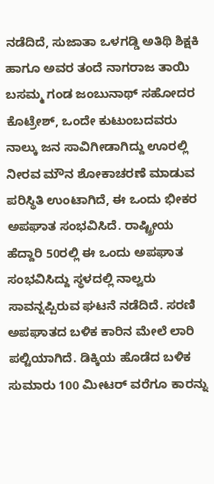ನಡೆದಿದೆ, ಸುಜಾತಾ ಒಳಗಡ್ಡಿ ಅತಿಥಿ ಶಿಕ್ಷಕಿ ಹಾಗೂ ಅವರ ತಂದೆ ನಾಗರಾಜ ತಾಯಿ ಬಸಮ್ಮ ಗಂಡ ಜಂಬುನಾಥ್ ಸಹೋದರ ಕೊಟ್ರೇಶ್, ಒಂದೇ ಕುಟುಂಬದವರು ನಾಲ್ಕು ಜನ ಸಾವಿಗೀಡಾಗಿದ್ದು ಊರಲ್ಲಿ ನೀರವ ಮೌನ ಶೋಕಾಚರಣೆ ಮಾಡುವ ಪರಿಸ್ಥಿತಿ ಉಂಟಾಗಿದೆ, ಈ ಒಂದು ಭೀಕರ ಅಪಘಾತ ಸಂಭವಿಸಿದೆ. ರಾಷ್ಟ್ರೀಯ ಹೆದ್ದಾರಿ 50ರಲ್ಲಿ ಈ ಒಂದು ಅಪಘಾತ ಸಂಭವಿಸಿದ್ದು ಸ್ಥಳದಲ್ಲಿ ನಾಲ್ವರು ಸಾವನ್ನಪ್ಪಿರುವ ಘಟನೆ ನಡೆದಿದೆ. ಸರಣಿ ಅಪಘಾತದ ಬಳಿಕ ಕಾರಿನ ಮೇಲೆ ಲಾರಿ ಪಲ್ಟಿಯಾಗಿದೆ. ಡಿಕ್ಕಿಯ ಹೊಡೆದ ಬಳಿಕ ಸುಮಾರು 100 ಮೀಟರ್ ವರೆಗೂ ಕಾರನ್ನು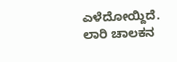ಎಳೆದೋಯ್ದಿದೆ. ಲಾರಿ ಚಾಲಕನ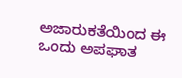ಅಜಾರುಕತೆಯಿಂದ ಈ ಒಂದು ಅಪಘಾತ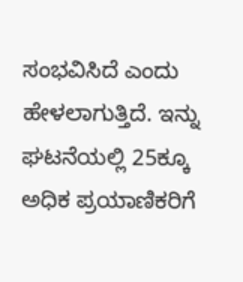ಸಂಭವಿಸಿದೆ ಎಂದು ಹೇಳಲಾಗುತ್ತಿದೆ. ಇನ್ನು ಘಟನೆಯಲ್ಲಿ 25ಕ್ಕೂ ಅಧಿಕ ಪ್ರಯಾಣಿಕರಿಗೆ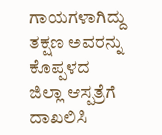ಗಾಯಗಳಾಗಿದ್ದು ತಕ್ಷಣ ಅವರನ್ನು ಕೊಪ್ಪಳದ ಜಿಲ್ಲಾ ಆಸ್ಪತ್ರೆಗೆ ದಾಖಲಿಸಿ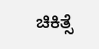ಚಿಕಿತ್ಸೆ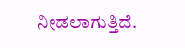ನೀಡಲಾಗುತ್ತಿದೆ.